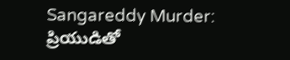Sangareddy Murder: ప్రియుడితో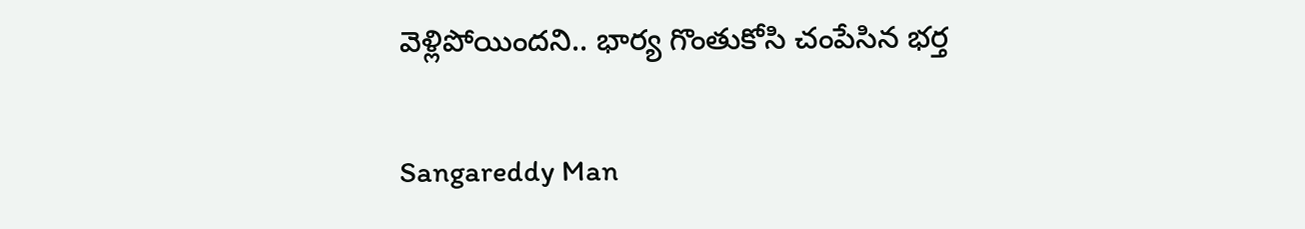వెళ్లిపోయిందని.. భార్య గొంతుకోసి చంపేసిన భర్త

Sangareddy Man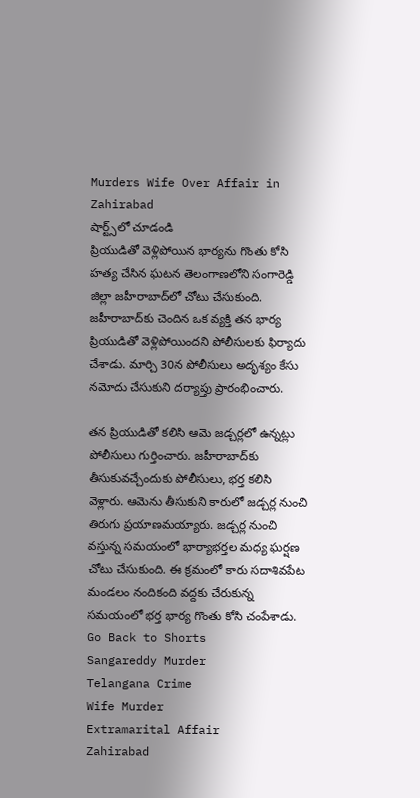Murders Wife Over Affair in Zahirabad
షార్ట్స్‌లో చూడండి
ప్రియుడితో వెళ్లిపోయిన భార్యను గొంతు కోసి హత్య చేసిన ఘటన తెలంగాణలోని సంగారెడ్డి జిల్లా జహీరాబాద్‌లో చోటు చేసుకుంది. జహీరాబాద్‌కు చెందిన ఒక వ్యక్తి తన భార్య ప్రియుడితో వెళ్లిపోయిందని పోలీసులకు ఫిర్యాదు చేశాడు. మార్చి 30న పోలీసులు అదృశ్యం కేసు నమోదు చేసుకుని దర్యాప్తు ప్రారంభించారు.

తన ప్రియుడితో కలిసి ఆమె జడ్చర్లలో ఉన్నట్లు పోలీసులు గుర్తించారు. జహీరాబాద్‌కు తీసుకువచ్చేందుకు పోలీసులు, భర్త కలిసి వెళ్లారు. ఆమెను తీసుకుని కారులో జడ్చర్ల నుంచి తిరుగు ప్రయాణమయ్యారు. జడ్చర్ల నుంచి వస్తున్న సమయంలో భార్యాభర్తల మధ్య ఘర్షణ చోటు చేసుకుంది. ఈ క్రమంలో కారు సదాశివపేట మండలం నందికంది వద్దకు చేరుకున్న సమయంలో భర్త భార్య గొంతు కోసి చంపేశాడు.
Go Back to Shorts
Sangareddy Murder
Telangana Crime
Wife Murder
Extramarital Affair
Zahirabad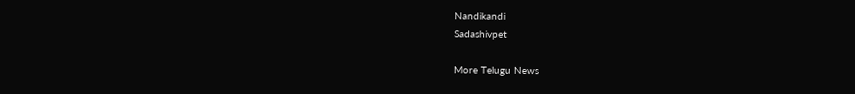Nandikandi
Sadashivpet

More Telugu News